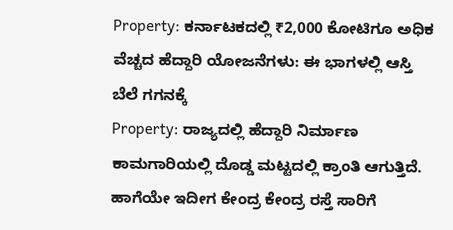Property: ಕರ್ನಾಟಕದಲ್ಲಿ ₹2,000 ಕೋಟಿಗೂ ಅಧಿಕ ವೆಚ್ಚದ ಹೆದ್ದಾರಿ ಯೋಜನೆಗಳು: ಈ ಭಾಗಳಲ್ಲಿ ಆಸ್ತಿ ಬೆಲೆ ಗಗನಕ್ಕೆ
Property: ರಾಜ್ಯದಲ್ಲಿ ಹೆದ್ದಾರಿ ನಿರ್ಮಾಣ ಕಾಮಗಾರಿಯಲ್ಲಿ ದೊಡ್ಡ ಮಟ್ಟದಲ್ಲಿ ಕ್ರಾಂತಿ ಆಗುತ್ತಿದೆ. ಹಾಗೆಯೇ ಇದೀಗ ಕೇಂದ್ರ ಕೇಂದ್ರ ರಸ್ತೆ ಸಾರಿಗೆ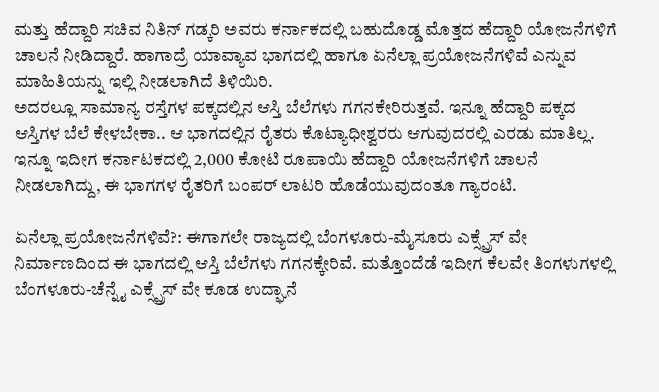ಮತ್ತು ಹೆದ್ದಾರಿ ಸಚಿವ ನಿತಿನ್ ಗಡ್ಕರಿ ಅವರು ಕರ್ನಾಕದಲ್ಲಿ ಬಹುದೊಡ್ಡ ಮೊತ್ತದ ಹೆದ್ದಾರಿ ಯೋಜನೆಗಳಿಗೆ ಚಾಲನೆ ನೀಡಿದ್ದಾರೆ. ಹಾಗಾದ್ರೆ ಯಾವ್ಯಾವ ಭಾಗದಲ್ಲಿ ಹಾಗೂ ಏನೆಲ್ಲಾ ಪ್ರಯೋಜನೆಗಳಿವೆ ಎನ್ನುವ ಮಾಹಿತಿಯನ್ನು ಇಲ್ಲಿ ನೀಡಲಾಗಿದೆ ತಿಳಿಯಿರಿ.
ಅದರಲ್ಲೂ ಸಾಮಾನ್ಯ ರಸ್ತೆಗಳ ಪಕ್ಕದಲ್ಲಿನ ಆಸ್ತಿ ಬೆಲೆಗಳು ಗಗನಕೇರಿರುತ್ತವೆ. ಇನ್ನೂ ಹೆದ್ದಾರಿ ಪಕ್ಕದ ಆಸ್ತಿಗಳ ಬೆಲೆ ಕೇಳಬೇಕಾ.. ಆ ಭಾಗದಲ್ಲಿನ ರೈತರು ಕೊಟ್ಯಾಧೀಶ್ವರರು ಆಗುವುದರಲ್ಲಿ ಎರಡು ಮಾತಿಲ್ಲ. ಇನ್ನೂ ಇದೀಗ ಕರ್ನಾಟಕದಲ್ಲಿ 2,000 ಕೋಟಿ ರೂಪಾಯಿ ಹೆದ್ದಾರಿ ಯೋಜನೆಗಳಿಗೆ ಚಾಲನೆ ನೀಡಲಾಗಿದ್ದು, ಈ ಭಾಗಗಳ ರೈತರಿಗೆ ಬಂಪರ್ ಲಾಟರಿ ಹೊಡೆಯುವುದಂತೂ ಗ್ಯಾರಂಟಿ.

ಏನೆಲ್ಲಾ ಪ್ರಯೋಜನೆಗಳಿವೆ?: ಈಗಾಗಲೇ ರಾಜ್ಯದಲ್ಲಿ ಬೆಂಗಳೂರು-ಮೈಸೂರು ಎಕ್ಸ್ಪ್ರೆಸ್ ವೇ ನಿರ್ಮಾಣದಿಂದ ಈ ಭಾಗದಲ್ಲಿ ಆಸ್ತಿ ಬೆಲೆಗಳು ಗಗನಕ್ಕೇರಿವೆ. ಮತ್ತೊಂದೆಡೆ ಇದೀಗ ಕೆಲವೇ ತಿಂಗಳುಗಳಲ್ಲಿ ಬೆಂಗಳೂರು-ಚೆನ್ನೈ ಎಕ್ಸ್ಪ್ರೆಸ್ ವೇ ಕೂಡ ಉದ್ಘಾನೆ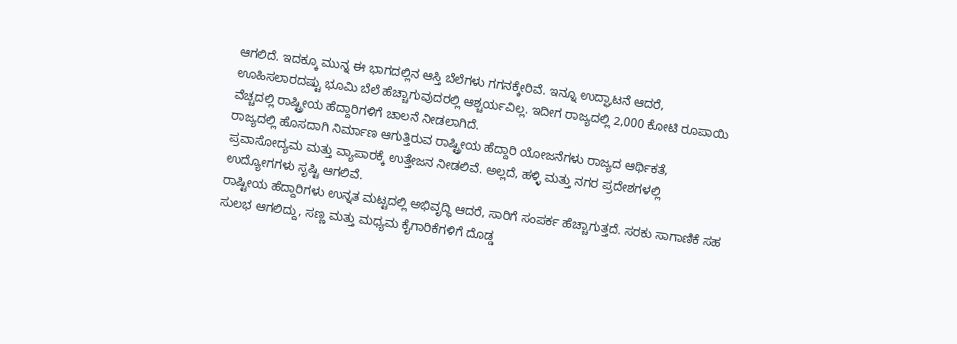ಆಗಲಿದೆ. ಇದಕ್ಕೂ ಮುನ್ನ ಈ ಭಾಗದಲ್ಲಿನ ಆಸ್ತಿ ಬೆಲೆಗಳು ಗಗನಕ್ಕೇರಿವೆ. ಇನ್ನೂ ಉದ್ಘಾಟನೆ ಆದರೆ, ಊಹಿಸಲಾರದಷ್ಟು ಭೂಮಿ ಬೆಲೆ ಹೆಚ್ಚಾಗುವುದರಲ್ಲಿ ಆಶ್ಚರ್ಯವಿಲ್ಲ. ಇದೀಗ ರಾಜ್ಯದಲ್ಲಿ 2,000 ಕೋಟಿ ರೂಪಾಯಿ ವೆಚ್ಚದಲ್ಲಿ ರಾಷ್ಟ್ರೀಯ ಹೆದ್ದಾರಿಗಳಿಗೆ ಚಾಲನೆ ನೀಡಲಾಗಿದೆ.
ರಾಜ್ಯದಲ್ಲಿ ಹೊಸದಾಗಿ ನಿರ್ಮಾಣ ಆಗುತ್ತಿರುವ ರಾಷ್ಟ್ರೀಯ ಹೆದ್ದಾರಿ ಯೋಜನೆಗಳು ರಾಜ್ಯದ ಆರ್ಥಿಕತೆ, ಪ್ರವಾಸೋದ್ಯಮ ಮತ್ತು ವ್ಯಾಪಾರಕ್ಕೆ ಉತ್ತೇಜನ ನೀಡಲಿವೆ. ಅಲ್ಲದೆ, ಹಳ್ಳಿ ಮತ್ತು ನಗರ ಪ್ರದೇಶಗಳಲ್ಲಿ ಉದ್ಯೋಗಗಳು ಸೃಷ್ಟಿ ಆಗಲಿವೆ.
ರಾಷ್ಟೀಯ ಹೆದ್ದಾರಿಗಳು ಉನ್ನತ ಮಟ್ಟದಲ್ಲಿ ಅಭಿವೃದ್ಧಿ ಆದರೆ, ಸಾರಿಗೆ ಸಂಪರ್ಕ ಹೆಚ್ಚಾಗುತ್ತದೆ. ಸರಕು ಸಾಗಾಣಿಕೆ ಸಹ ಸುಲಭ ಆಗಲಿದ್ದು, ಸಣ್ಣ ಮತ್ತು ಮಧ್ಯಮ ಕೈಗಾರಿಕೆಗಳಿಗೆ ದೊಡ್ಡ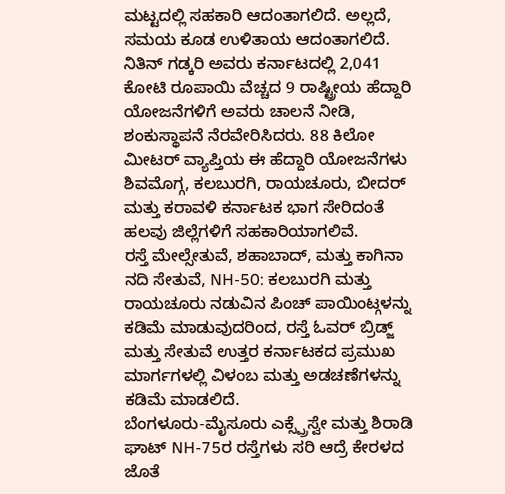ಮಟ್ಟದಲ್ಲಿ ಸಹಕಾರಿ ಆದಂತಾಗಲಿದೆ. ಅಲ್ಲದೆ, ಸಮಯ ಕೂಡ ಉಳಿತಾಯ ಆದಂತಾಗಲಿದೆ.
ನಿತಿನ್ ಗಡ್ಕರಿ ಅವರು ಕರ್ನಾಟದಲ್ಲಿ 2,041 ಕೋಟಿ ರೂಪಾಯಿ ವೆಚ್ಚದ 9 ರಾಷ್ಟ್ರೀಯ ಹೆದ್ದಾರಿ ಯೋಜನೆಗಳಿಗೆ ಅವರು ಚಾಲನೆ ನೀಡಿ, ಶಂಕುಸ್ಥಾಪನೆ ನೆರವೇರಿಸಿದರು. 88 ಕಿಲೋ ಮೀಟರ್ ವ್ಯಾಪ್ತಿಯ ಈ ಹೆದ್ದಾರಿ ಯೋಜನೆಗಳು ಶಿವಮೊಗ್ಗ, ಕಲಬುರಗಿ, ರಾಯಚೂರು, ಬೀದರ್ ಮತ್ತು ಕರಾವಳಿ ಕರ್ನಾಟಕ ಭಾಗ ಸೇರಿದಂತೆ ಹಲವು ಜಿಲ್ಲೆಗಳಿಗೆ ಸಹಕಾರಿಯಾಗಲಿವೆ.
ರಸ್ತೆ ಮೇಲ್ಸೇತುವೆ, ಶಹಾಬಾದ್, ಮತ್ತು ಕಾಗಿನಾ ನದಿ ಸೇತುವೆ, NH-50: ಕಲಬುರಗಿ ಮತ್ತು ರಾಯಚೂರು ನಡುವಿನ ಪಿಂಚ್ ಪಾಯಿಂಟ್ಗಳನ್ನು ಕಡಿಮೆ ಮಾಡುವುದರಿಂದ, ರಸ್ತೆ ಓವರ್ ಬ್ರಿಡ್ಜ್ ಮತ್ತು ಸೇತುವೆ ಉತ್ತರ ಕರ್ನಾಟಕದ ಪ್ರಮುಖ ಮಾರ್ಗಗಳಲ್ಲಿ ವಿಳಂಬ ಮತ್ತು ಅಡಚಣೆಗಳನ್ನು ಕಡಿಮೆ ಮಾಡಲಿದೆ.
ಬೆಂಗಳೂರು-ಮೈಸೂರು ಎಕ್ಸ್ಪ್ರೆಸ್ವೇ ಮತ್ತು ಶಿರಾಡಿ ಘಾಟ್ NH-75ರ ರಸ್ತೆಗಳು ಸರಿ ಆದ್ರೆ ಕೇರಳದ ಜೊತೆ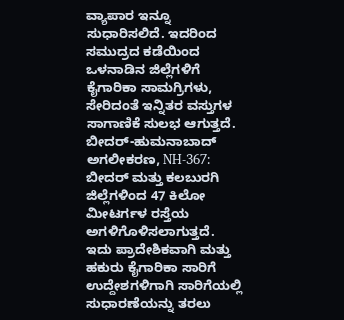ವ್ಯಾಪಾರ ಇನ್ನೂ ಸುಧಾರಿಸಲಿದೆ. ಇದರಿಂದ ಸಮುದ್ರದ ಕಡೆಯಿಂದ ಒಳನಾಡಿನ ಜಿಲ್ಲೆಗಳಿಗೆ ಕೈಗಾರಿಕಾ ಸಾಮಗ್ರಿಗಳು, ಸೇರಿದಂತೆ ಇನ್ನಿತರ ವಸ್ತುಗಳ ಸಾಗಾಣಿಕೆ ಸುಲಭ ಆಗುತ್ತದೆ.
ಬೀದರ್-ಹುಮನಾಬಾದ್ ಅಗಲೀಕರಣ, NH-367: ಬೀದರ್ ಮತ್ತು ಕಲಬುರಗಿ ಜಿಲ್ಲೆಗಳಿಂದ 47 ಕಿಲೋ ಮೀಟರ್ಗಳ ರಸ್ತೆಯ ಅಗಳಿಗೊಳಿಸಲಾಗುತ್ತದೆ. ಇದು ಪ್ರಾದೇಶಿಕವಾಗಿ ಮತ್ತು ಹಕುರು ಕೈಗಾರಿಕಾ ಸಾರಿಗೆ ಉದ್ದೇಶಗಳಿಗಾಗಿ ಸಾರಿಗೆಯಲ್ಲಿ ಸುಧಾರಣೆಯನ್ನು ತರಲು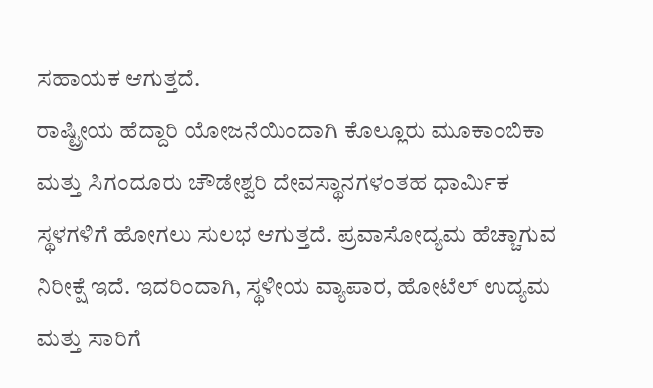ಸಹಾಯಕ ಆಗುತ್ತದೆ.
ರಾಷ್ಟ್ರೀಯ ಹೆದ್ದಾರಿ ಯೋಜನೆಯಿಂದಾಗಿ ಕೊಲ್ಲೂರು ಮೂಕಾಂಬಿಕಾ ಮತ್ತು ಸಿಗಂದೂರು ಚೌಡೇಶ್ವರಿ ದೇವಸ್ಥಾನಗಳಂತಹ ಧಾರ್ಮಿಕ ಸ್ಥಳಗಳಿಗೆ ಹೋಗಲು ಸುಲಭ ಆಗುತ್ತದೆ. ಪ್ರವಾಸೋದ್ಯಮ ಹೆಚ್ಚಾಗುವ ನಿರೀಕ್ಷೆ ಇದೆ. ಇದರಿಂದಾಗಿ, ಸ್ಥಳೀಯ ವ್ಯಾಪಾರ, ಹೋಟೆಲ್ ಉದ್ಯಮ ಮತ್ತು ಸಾರಿಗೆ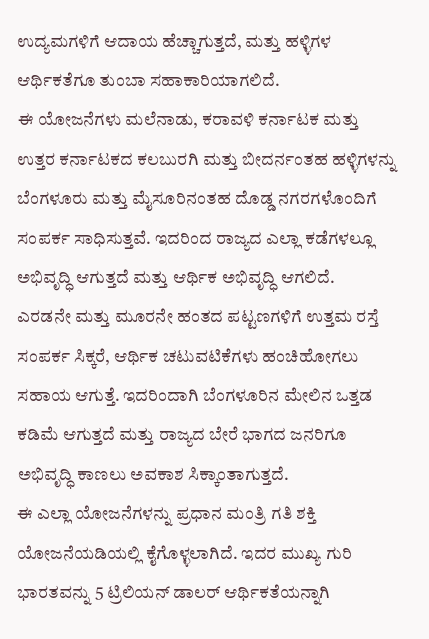ಉದ್ಯಮಗಳಿಗೆ ಆದಾಯ ಹೆಚ್ಚಾಗುತ್ತದೆ, ಮತ್ತು ಹಳ್ಳಿಗಳ ಆರ್ಥಿಕತೆಗೂ ತುಂಬಾ ಸಹಾಕಾರಿಯಾಗಲಿದೆ.
ಈ ಯೋಜನೆಗಳು ಮಲೆನಾಡು, ಕರಾವಳಿ ಕರ್ನಾಟಕ ಮತ್ತು ಉತ್ತರ ಕರ್ನಾಟಕದ ಕಲಬುರಗಿ ಮತ್ತು ಬೀದರ್ನಂತಹ ಹಳ್ಳಿಗಳನ್ನು ಬೆಂಗಳೂರು ಮತ್ತು ಮೈಸೂರಿನಂತಹ ದೊಡ್ಡ ನಗರಗಳೊಂದಿಗೆ ಸಂಪರ್ಕ ಸಾಧಿಸುತ್ತವೆ. ಇದರಿಂದ ರಾಜ್ಯದ ಎಲ್ಲಾ ಕಡೆಗಳಲ್ಲೂ ಅಭಿವೃದ್ಧಿ ಆಗುತ್ತದೆ ಮತ್ತು ಆರ್ಥಿಕ ಅಭಿವೃದ್ಧಿ ಆಗಲಿದೆ.
ಎರಡನೇ ಮತ್ತು ಮೂರನೇ ಹಂತದ ಪಟ್ಟಣಗಳಿಗೆ ಉತ್ತಮ ರಸ್ತೆ ಸಂಪರ್ಕ ಸಿಕ್ಕರೆ, ಆರ್ಥಿಕ ಚಟುವಟಿಕೆಗಳು ಹಂಚಿಹೋಗಲು ಸಹಾಯ ಆಗುತ್ತೆ. ಇದರಿಂದಾಗಿ ಬೆಂಗಳೂರಿನ ಮೇಲಿನ ಒತ್ತಡ ಕಡಿಮೆ ಆಗುತ್ತದೆ ಮತ್ತು ರಾಜ್ಯದ ಬೇರೆ ಭಾಗದ ಜನರಿಗೂ ಅಭಿವೃದ್ಧಿ ಕಾಣಲು ಅವಕಾಶ ಸಿಕ್ಕಾಂತಾಗುತ್ತದೆ.
ಈ ಎಲ್ಲಾ ಯೋಜನೆಗಳನ್ನು ಪ್ರಧಾನ ಮಂತ್ರಿ ಗತಿ ಶಕ್ತಿ ಯೋಜನೆಯಡಿಯಲ್ಲಿ ಕೈಗೊಳ್ಳಲಾಗಿದೆ. ಇದರ ಮುಖ್ಯ ಗುರಿ ಭಾರತವನ್ನು 5 ಟ್ರಿಲಿಯನ್ ಡಾಲರ್ ಆರ್ಥಿಕತೆಯನ್ನಾಗಿ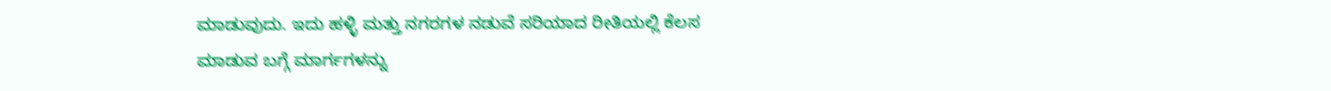ಮಾಡುವುದು. ಇದು ಹಳ್ಳಿ ಮತ್ತು ನಗರಗಳ ನಡುವೆ ಸರಿಯಾದ ರೀತಿಯಲ್ಲಿ ಕೆಲಸ ಮಾಡುವ ಬಗ್ಗೆ ಮಾರ್ಗಗಳನ್ನು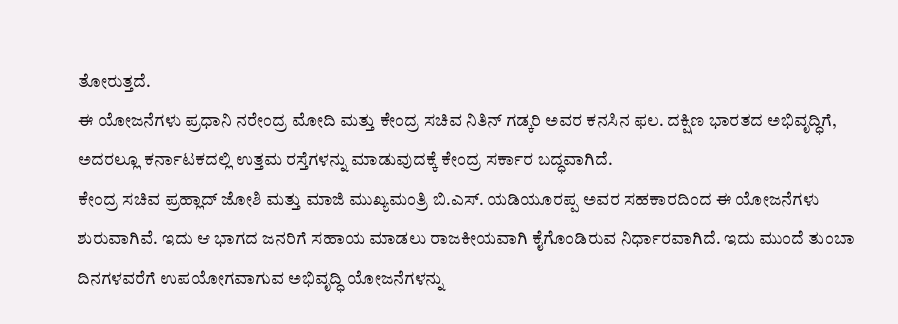ತೋರುತ್ತದೆ.
ಈ ಯೋಜನೆಗಳು ಪ್ರಧಾನಿ ನರೇಂದ್ರ ಮೋದಿ ಮತ್ತು ಕೇಂದ್ರ ಸಚಿವ ನಿತಿನ್ ಗಡ್ಕರಿ ಅವರ ಕನಸಿನ ಫಲ. ದಕ್ಷಿಣ ಭಾರತದ ಅಭಿವೃದ್ಧಿಗೆ, ಅದರಲ್ಲೂ ಕರ್ನಾಟಕದಲ್ಲಿ ಉತ್ತಮ ರಸ್ತೆಗಳನ್ನು ಮಾಡುವುದಕ್ಕೆ ಕೇಂದ್ರ ಸರ್ಕಾರ ಬದ್ಧವಾಗಿದೆ.
ಕೇಂದ್ರ ಸಚಿವ ಪ್ರಹ್ಲಾದ್ ಜೋಶಿ ಮತ್ತು ಮಾಜಿ ಮುಖ್ಯಮಂತ್ರಿ ಬಿ.ಎಸ್. ಯಡಿಯೂರಪ್ಪ ಅವರ ಸಹಕಾರದಿಂದ ಈ ಯೋಜನೆಗಳು ಶುರುವಾಗಿವೆ. ಇದು ಆ ಭಾಗದ ಜನರಿಗೆ ಸಹಾಯ ಮಾಡಲು ರಾಜಕೀಯವಾಗಿ ಕೈಗೊಂಡಿರುವ ನಿರ್ಧಾರವಾಗಿದೆ. ಇದು ಮುಂದೆ ತುಂಬಾ ದಿನಗಳವರೆಗೆ ಉಪಯೋಗವಾಗುವ ಅಭಿವೃದ್ಧಿ ಯೋಜನೆಗಳನ್ನು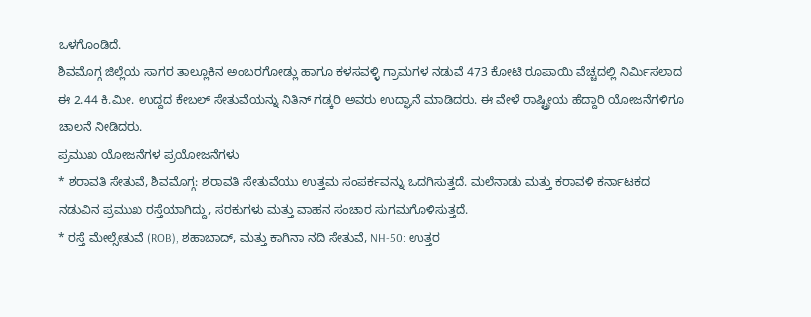ಒಳಗೊಂಡಿದೆ.
ಶಿವಮೊಗ್ಗ ಜಿಲ್ಲೆಯ ಸಾಗರ ತಾಲ್ಲೂಕಿನ ಅಂಬರಗೋಡ್ಲು ಹಾಗೂ ಕಳಸವಳ್ಳಿ ಗ್ರಾಮಗಳ ನಡುವೆ 473 ಕೋಟಿ ರೂಪಾಯಿ ವೆಚ್ಚದಲ್ಲಿ ನಿರ್ಮಿಸಲಾದ ಈ 2.44 ಕಿ.ಮೀ. ಉದ್ದದ ಕೇಬಲ್ ಸೇತುವೆಯನ್ನು ನಿತಿನ್ ಗಡ್ಕರಿ ಅವರು ಉದ್ಘಾನೆ ಮಾಡಿದರು. ಈ ವೇಳೆ ರಾಷ್ಟ್ರೀಯ ಹೆದ್ದಾರಿ ಯೋಜನೆಗಳಿಗೂ ಚಾಲನೆ ನೀಡಿದರು.
ಪ್ರಮುಖ ಯೋಜನೆಗಳ ಪ್ರಯೋಜನೆಗಳು
* ಶರಾವತಿ ಸೇತುವೆ, ಶಿವಮೊಗ್ಗ: ಶರಾವತಿ ಸೇತುವೆಯು ಉತ್ತಮ ಸಂಪರ್ಕವನ್ನು ಒದಗಿಸುತ್ತದೆ. ಮಲೆನಾಡು ಮತ್ತು ಕರಾವಳಿ ಕರ್ನಾಟಕದ ನಡುವಿನ ಪ್ರಮುಖ ರಸ್ತೆಯಾಗಿದ್ದು, ಸರಕುಗಳು ಮತ್ತು ವಾಹನ ಸಂಚಾರ ಸುಗಮಗೊಳಿಸುತ್ತದೆ.
* ರಸ್ತೆ ಮೇಲ್ಸೇತುವೆ (ROB), ಶಹಾಬಾದ್, ಮತ್ತು ಕಾಗಿನಾ ನದಿ ಸೇತುವೆ, NH-50: ಉತ್ತರ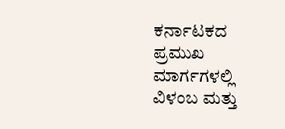ಕರ್ನಾಟಕದ ಪ್ರಮುಖ ಮಾರ್ಗಗಳಲ್ಲಿ ವಿಳಂಬ ಮತ್ತು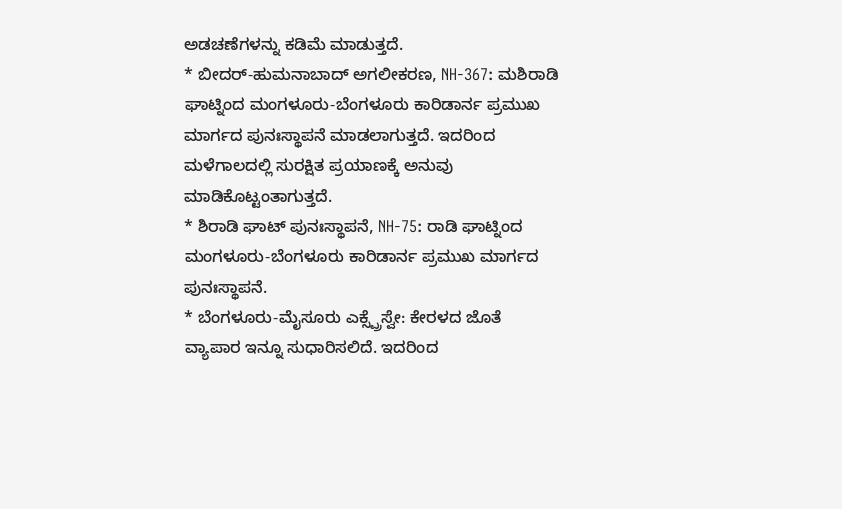ಅಡಚಣೆಗಳನ್ನು ಕಡಿಮೆ ಮಾಡುತ್ತದೆ.
* ಬೀದರ್-ಹುಮನಾಬಾದ್ ಅಗಲೀಕರಣ, NH-367: ಮಶಿರಾಡಿ ಘಾಟ್ನಿಂದ ಮಂಗಳೂರು-ಬೆಂಗಳೂರು ಕಾರಿಡಾರ್ನ ಪ್ರಮುಖ ಮಾರ್ಗದ ಪುನಃಸ್ಥಾಪನೆ ಮಾಡಲಾಗುತ್ತದೆ. ಇದರಿಂದ ಮಳೆಗಾಲದಲ್ಲಿ ಸುರಕ್ಷಿತ ಪ್ರಯಾಣಕ್ಕೆ ಅನುವು ಮಾಡಿಕೊಟ್ಟಂತಾಗುತ್ತದೆ.
* ಶಿರಾಡಿ ಘಾಟ್ ಪುನಃಸ್ಥಾಪನೆ, NH-75: ರಾಡಿ ಘಾಟ್ನಿಂದ ಮಂಗಳೂರು-ಬೆಂಗಳೂರು ಕಾರಿಡಾರ್ನ ಪ್ರಮುಖ ಮಾರ್ಗದ ಪುನಃಸ್ಥಾಪನೆ.
* ಬೆಂಗಳೂರು-ಮೈಸೂರು ಎಕ್ಸ್ಪ್ರೆಸ್ವೇ: ಕೇರಳದ ಜೊತೆ ವ್ಯಾಪಾರ ಇನ್ನೂ ಸುಧಾರಿಸಲಿದೆ. ಇದರಿಂದ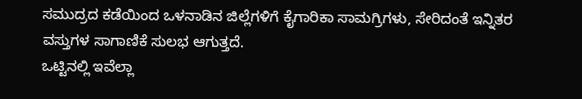ಸಮುದ್ರದ ಕಡೆಯಿಂದ ಒಳನಾಡಿನ ಜಿಲ್ಲೆಗಳಿಗೆ ಕೈಗಾರಿಕಾ ಸಾಮಗ್ರಿಗಳು, ಸೇರಿದಂತೆ ಇನ್ನಿತರ ವಸ್ತುಗಳ ಸಾಗಾಣಿಕೆ ಸುಲಭ ಆಗುತ್ತದೆ.
ಒಟ್ಟಿನಲ್ಲಿ ಇವೆಲ್ಲಾ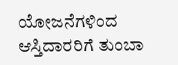ಯೋಜನೆಗಳಿಂದ ಆಸ್ತಿದಾರರಿಗೆ ತುಂಬಾ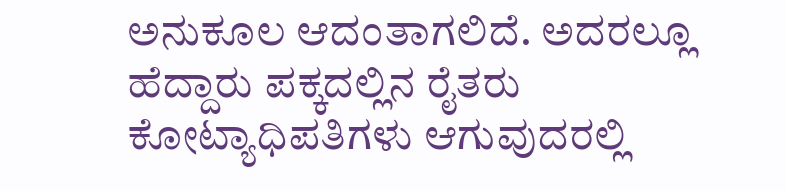ಅನುಕೂಲ ಆದಂತಾಗಲಿದೆ. ಅದರಲ್ಲೂ ಹೆದ್ದಾರು ಪಕ್ಕದಲ್ಲಿನ ರೈತರು ಕೋಟ್ಯಾಧಿಪತಿಗಳು ಆಗುವುದರಲ್ಲಿ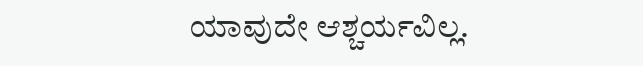ಯಾವುದೇ ಆಶ್ಚರ್ಯವಿಲ್ಲ.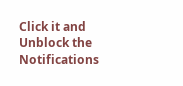Click it and Unblock the Notifications